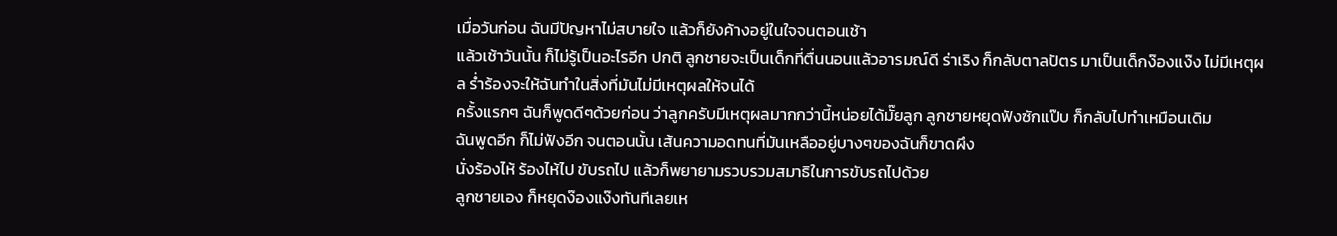เมื่อวันก่อน ฉันมีปัญหาไม่สบายใจ แล้วก็ยังค้างอยู่ในใจจนตอนเช้า
แล้วเช้าวันนั้น ก็ไม่รู้เป็นอะไรอีก ปกติ ลูกชายจะเป็นเด็กที่ตื่นนอนแล้วอารมณ์ดี ร่าเริง ก็กลับตาลปัตร มาเป็นเด็กง๊องแง๊ง ไม่มีเหตุผล ร่ำร้องจะให้ฉันทำในสิ่งที่มันไม่มีเหตุผลให้จนได้
ครั้งแรกๆ ฉันก็พูดดีๆด้วยก่อน ว่าลูกครับมีเหตุผลมากกว่านี้หน่อยได้มั๊ยลูก ลูกชายหยุดฟังซักแป๊บ ก็กลับไปทำเหมือนเดิม
ฉันพูดอีก ก็ไม่ฟังอีก จนตอนนั้น เส้นความอดทนที่มันเหลืออยู่บางๆของฉันก็ขาดผึง
นั่งร้องไห้ ร้องไห้ไป ขับรถไป แล้วก็พยายามรวบรวมสมาธิในการขับรถไปด้วย
ลูกชายเอง ก็หยุดง๊องแง๊งทันทีเลยเห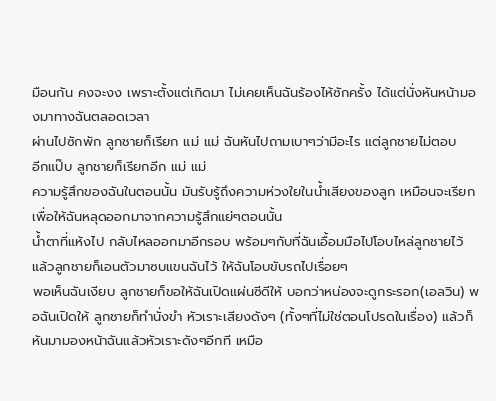มือนกัน คงจะงง เพราะตั้งแต่เกิดมา ไม่เคยเห็นฉันร้องไห้ซักครั้ง ได้แต่นั่งหันหน้ามองมาทางฉันตลอดเวลา
ผ่านไปซักพัก ลูกชายก็เรียก แม่ แม่ ฉันหันไปถามเบาๆว่ามีอะไร แต่ลูกชายไม่ตอบ
อีกแป๊บ ลูกชายก็เรียกอีก แม่ แม่
ความรู้สึกของฉันในตอนนั้น มันรับรู้ถึงความห่วงใยในน้ำเสียงของลูก เหมือนจะเรียก เพื่อให้ฉันหลุดออกมาจากความรู้สึกแย่ๆตอนนั้น
น้ำตาที่แห้งไป กลับไหลออกมาอีกรอบ พร้อมๆกับที่ฉันเอื้อมมือไปโอบไหล่ลูกชายไว้ แล้วลูกชายก็เอนตัวมาซบแขนฉันไว้ ให้ฉันโอบขับรถไปเรื่อยๆ
พอเห็นฉันเงียบ ลูกชายก็ขอให้ฉันเปิดแผ่นซีดีให้ บอกว่าหน่องจะดูกระรอก(เอลวิน) พอฉันเปิดให้ ลูกชายก็ทำนั่งขำ หัวเราะเสียงดังๆ (ทั้งๆที่ไม่ใช่ตอนโปรดในเรื่อง) แล้วก็หันมามองหน้าฉันแล้วหัวเราะดังๆอีกที เหมือ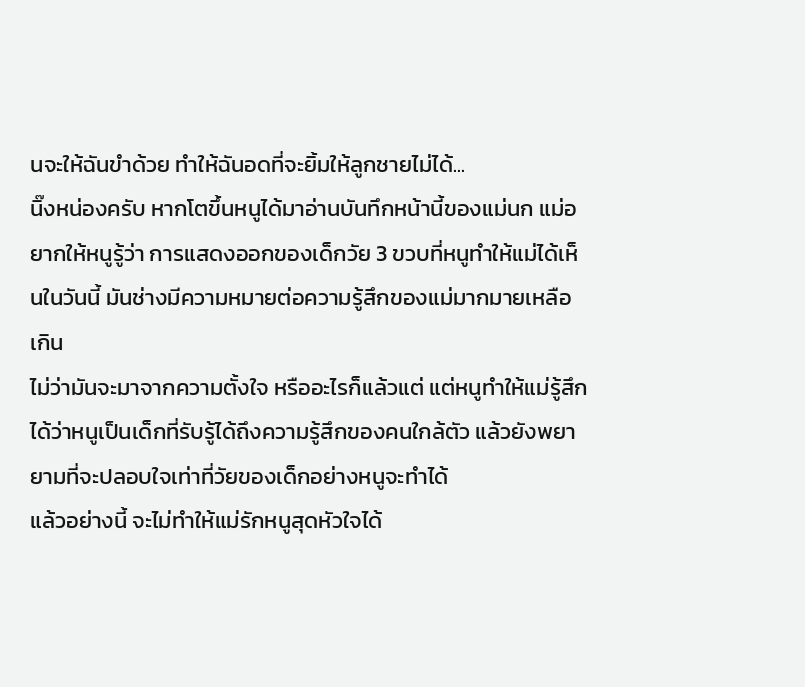นจะให้ฉันขำด้วย ทำให้ฉันอดที่จะยิ้มให้ลูกชายไม่ได้...
นิ๊งหน่องครับ หากโตขึ้นหนูได้มาอ่านบันทึกหน้านี้ของแม่นก แม่อยากให้หนูรู้ว่า การแสดงออกของเด็กวัย 3 ขวบที่หนูทำให้แม่ได้เห็นในวันนี้ มันช่างมีความหมายต่อความรู้สึกของแม่มากมายเหลือเกิน
ไม่ว่ามันจะมาจากความตั้งใจ หรืออะไรก็แล้วแต่ แต่หนูทำให้แม่รู้สึกได้ว่าหนูเป็นเด็กที่รับรู้ได้ถึงความรู้สึกของคนใกล้ตัว แล้วยังพยายามที่จะปลอบใจเท่าที่วัยของเด็กอย่างหนูจะทำได้
แล้วอย่างนี้ จะไม่ทำให้แม่รักหนูสุดหัวใจได้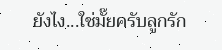ยังไง...ใช่มั๊ยครับลูกรัก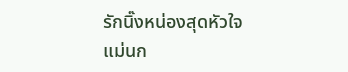รักนิ๊งหน่องสุดหัวใจ
แม่นก